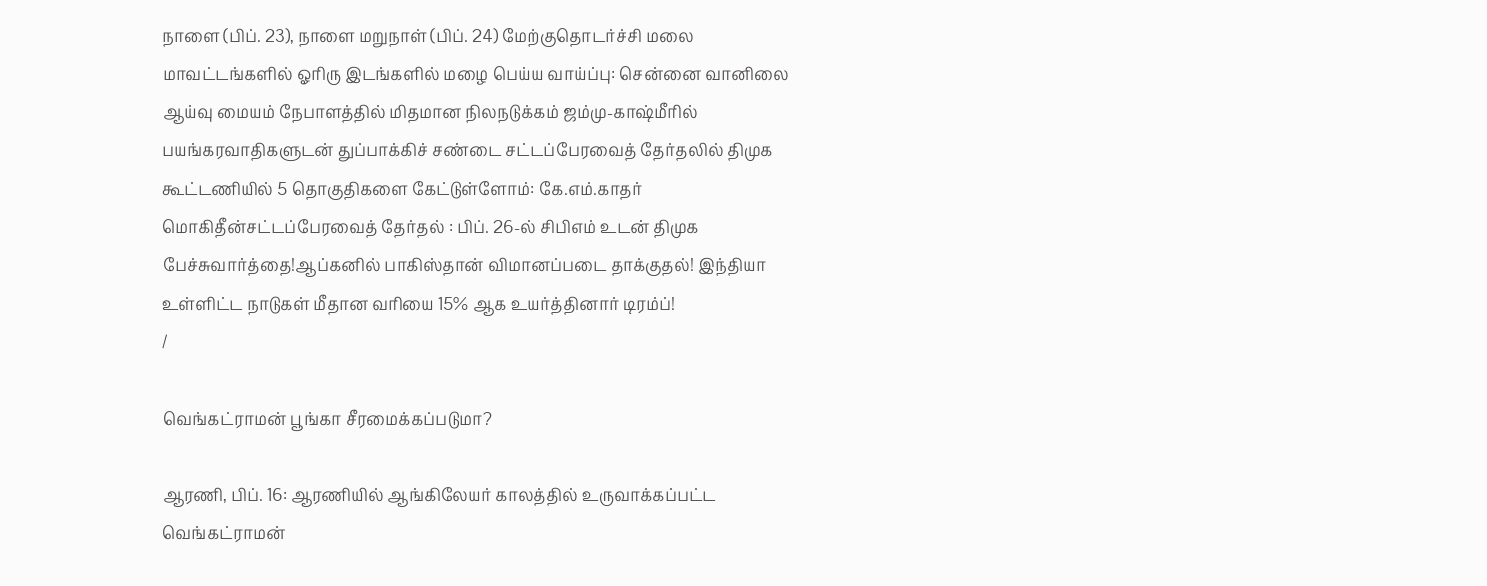நாளை (பிப். 23), நாளை மறுநாள் (பிப். 24) மேற்குதொடர்ச்சி மலை மாவட்டங்களில் ஓரிரு இடங்களில் மழை பெய்ய வாய்ப்பு: சென்னை வானிலை ஆய்வு மையம் நேபாளத்தில் மிதமான நிலநடுக்கம் ஜம்மு-காஷ்மீரில் பயங்கரவாதிகளுடன் துப்பாக்கிச் சண்டை சட்டப்பேரவைத் தேர்தலில் திமுக கூட்டணியில் 5 தொகுதிகளை கேட்டுள்ளோம்: கே.எம்.காதர் மொகிதீன்சட்டப்பேரவைத் தேர்தல் : பிப். 26-ல் சிபிஎம் உடன் திமுக பேச்சுவார்த்தை!ஆப்கனில் பாகிஸ்தான் விமானப்படை தாக்குதல்! இந்தியா உள்ளிட்ட நாடுகள் மீதான வரியை 15% ஆக உயர்த்தினார் டிரம்ப்!
/

வெங்கட்ராமன் பூங்கா சீரமைக்கப்படுமா?

ஆரணி, பிப். 16: ஆரணியில் ஆங்கிலேயர் காலத்தில் உருவாக்கப்பட்ட வெங்கட்ராமன்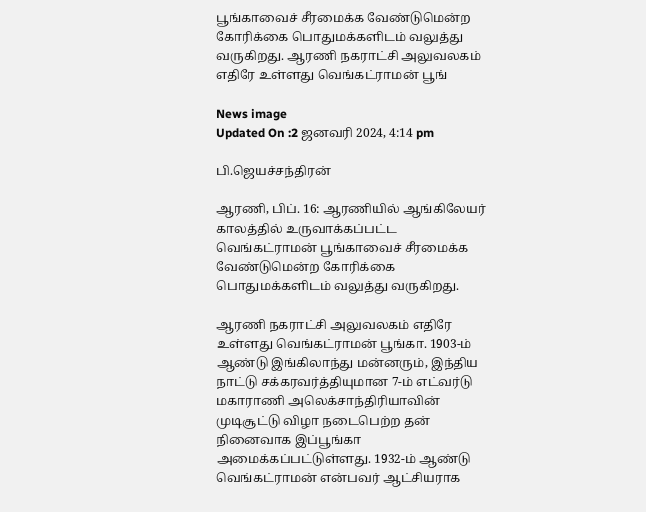பூங்காவைச் சீரமைக்க வேண்டுமென்ற கோரிக்கை பொதுமக்களிடம் வலுத்து வருகிறது. ஆரணி நகராட்சி அலுவலகம் எதிரே உள்ளது வெங்கட்ராமன் பூங்

News image
Updated On :2 ஜனவரி 2024, 4:14 pm

பி.ஜெயச்சந்திரன்

ஆரணி, பிப். 16: ஆரணியில் ஆங்கிலேயர் காலத்தில் உருவாக்கப்பட்ட வெங்கட்ராமன் பூங்காவைச் சீரமைக்க வேண்டுமென்ற கோரிக்கை பொதுமக்களிடம் வலுத்து வருகிறது.

ஆரணி நகராட்சி அலுவலகம் எதிரே உள்ளது வெங்கட்ராமன் பூங்கா. 1903-ம் ஆண்டு இங்கிலாந்து மன்னரும், இந்திய நாட்டு சக்கரவர்த்தியுமான 7-ம் எட்வர்டு மகாராணி அலெக்சாந்திரியாவின் முடிசூட்டு விழா நடைபெற்ற தன் நினைவாக இப்பூங்கா அமைக்கப்பட்டுள்ளது. 1932-ம் ஆண்டு வெங்கட்ராமன் என்பவர் ஆட்சியராக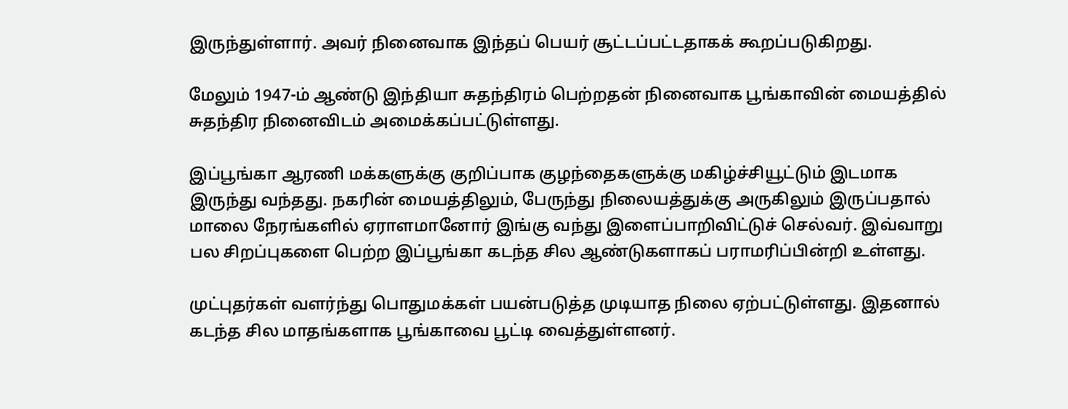இருந்துள்ளார். அவர் நினைவாக இந்தப் பெயர் சூட்டப்பட்டதாகக் கூறப்படுகிறது.

மேலும் 1947-ம் ஆண்டு இந்தியா சுதந்திரம் பெற்றதன் நினைவாக பூங்காவின் மையத்தில் சுதந்திர நினைவிடம் அமைக்கப்பட்டுள்ளது.

இப்பூங்கா ஆரணி மக்களுக்கு குறிப்பாக குழந்தைகளுக்கு மகிழ்ச்சியூட்டும் இடமாக இருந்து வந்தது. நகரின் மையத்திலும், பேருந்து நிலையத்துக்கு அருகிலும் இருப்பதால் மாலை நேரங்களில் ஏராளமானோர் இங்கு வந்து இளைப்பாறிவிட்டுச் செல்வர். இவ்வாறு பல சிறப்புகளை பெற்ற இப்பூங்கா கடந்த சில ஆண்டுகளாகப் பராமரிப்பின்றி உள்ளது.

முட்புதர்கள் வளர்ந்து பொதுமக்கள் பயன்படுத்த முடியாத நிலை ஏற்பட்டுள்ளது. இதனால் கடந்த சில மாதங்களாக பூங்காவை பூட்டி வைத்துள்ளனர்.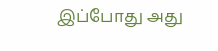இப்போது அது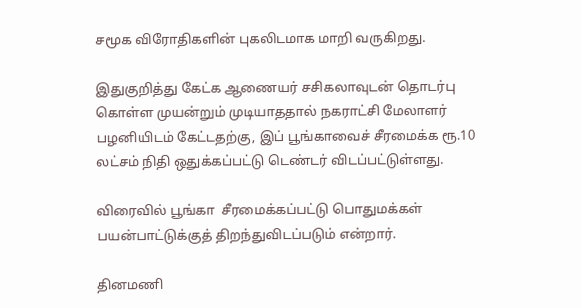சமூக விரோதிகளின் புகலிடமாக மாறி வருகிறது.

இதுகுறித்து கேட்க ஆணையர் சசிகலாவுடன் தொடர்பு கொள்ள முயன்றும் முடியாததால் நகராட்சி மேலாளர் பழனியிடம் கேட்டதற்கு, இப் பூங்காவைச் சீரமைக்க ரூ.10 லட்சம் நிதி ஒதுக்கப்பட்டு டெண்டர் விடப்பட்டுள்ளது.

விரைவில் பூங்கா  சீரமைக்கப்பட்டு பொதுமக்கள் பயன்பாட்டுக்குத் திறந்துவிடப்படும் என்றார்.

தினமணி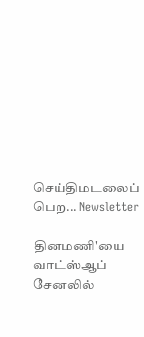செய்திமடலைப் பெற... Newsletter

தினமணி'யை வாட்ஸ்ஆப் சேனலில்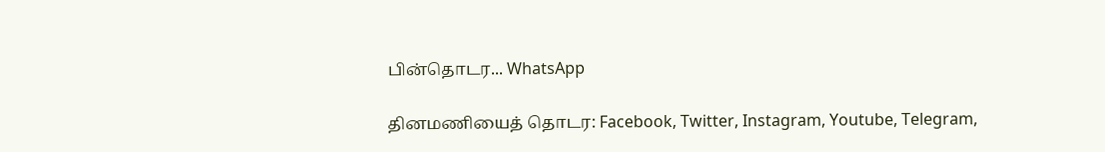பின்தொடர... WhatsApp

தினமணியைத் தொடர: Facebook, Twitter, Instagram, Youtube, Telegram,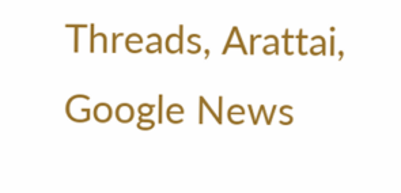Threads, Arattai, Google News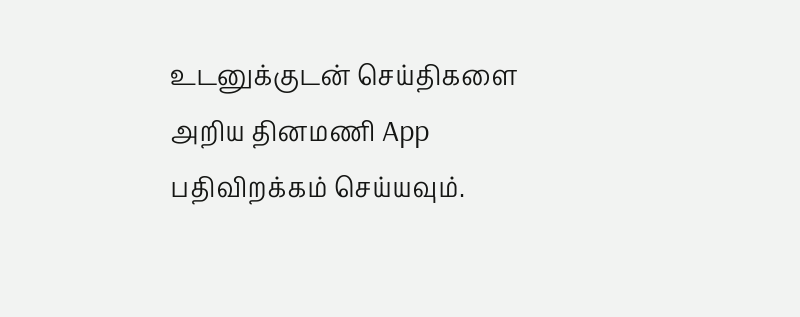உடனுக்குடன் செய்திகளை அறிய தினமணி App பதிவிறக்கம் செய்யவும்.